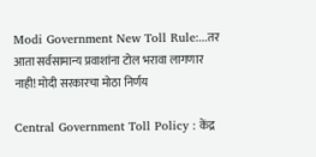Modi Government New Toll Rule:...तर आता सर्वसामान्य प्रवाशांना टोल भरावा लागणार नाही! मोदी सरकारचा मोठा निर्णय

Central Government Toll Policy : केंद्र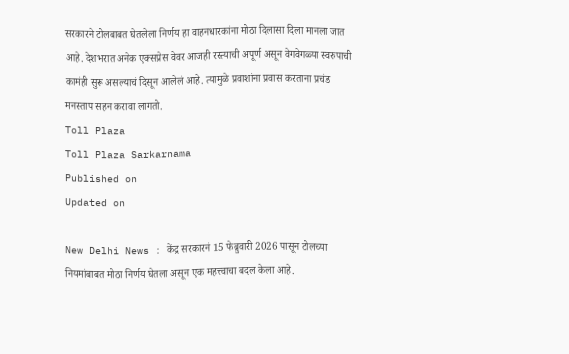सरकारने टोलबाबत घेतलेला निर्णय हा वाहनधारकांना मोठा दिलासा दिला मानला जात आहे. देशभरात अनेक एक्सप्रेस वेवर आजही रस्त्याची अपूर्ण असून वेगवेगळ्या स्वरुपाची कामंही सुरू असल्याचं दिसून आलेलं आहे. त्यामुळे प्रवाशांना प्रवास करताना प्रचंड मनस्ताप सहन करावा लागतो.
Toll Plaza
Toll Plaza Sarkarnama
Published on
Updated on

New Delhi News : केंद्र सरकारनं 15 फेब्रुवारी 2026 पासून टोलच्या नियमांबाबत मोठा निर्णय घेतला असून एक महत्त्वाचा बदल केला आहे.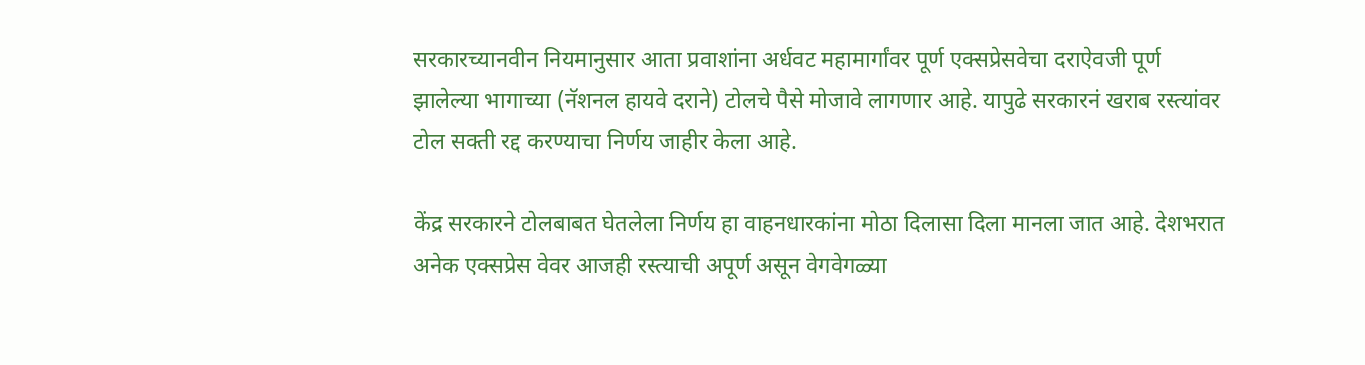सरकारच्यानवीन नियमानुसार आता प्रवाशांना अर्धवट महामार्गांवर पूर्ण एक्सप्रेसवेचा दराऐवजी पूर्ण झालेल्या भागाच्या (नॅशनल हायवे दराने) टोलचे पैसे मोजावे लागणार आहे. यापुढे सरकारनं खराब रस्त्यांवर टोल सक्ती रद्द करण्याचा निर्णय जाहीर केला आहे.

केंद्र सरकारने टोलबाबत घेतलेला निर्णय हा वाहनधारकांना मोठा दिलासा दिला मानला जात आहे. देशभरात अनेक एक्सप्रेस वेवर आजही रस्त्याची अपूर्ण असून वेगवेगळ्या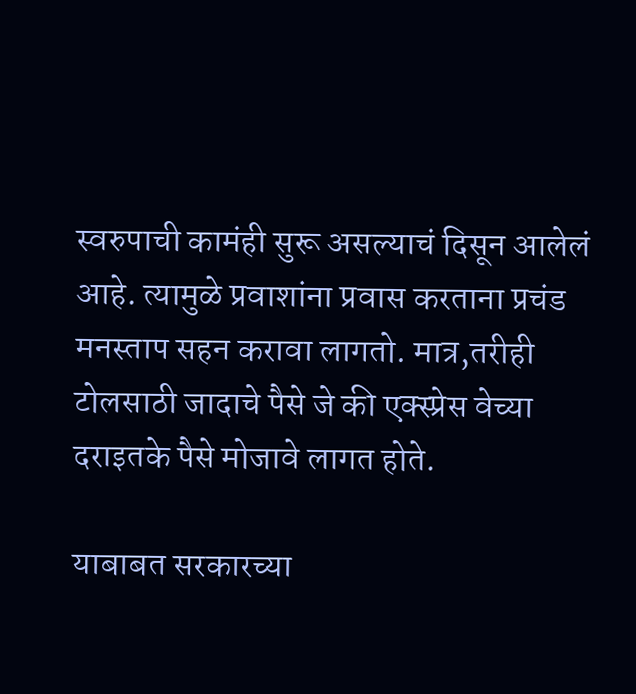स्वरुपाची कामंही सुरू असल्याचं दिसून आलेलं आहे. त्यामुळे प्रवाशांना प्रवास करताना प्रचंड मनस्ताप सहन करावा लागतो. मात्र,तरीही टोलसाठी जादाचे पैसे जे की एक्स्प्रेस वेच्या दराइतके पैसे मोजावे लागत होते.

याबाबत सरकारच्या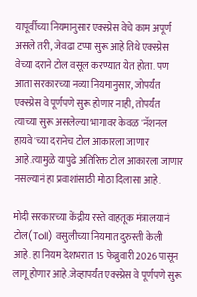यापूर्वीच्या नियमानुसार एक्स्प्रेस वेचे काम अपूर्ण असले तरी, जेवढा टप्पा सुरू आहे तिथे एक्स्प्रेस वेच्या दराने टोल वसूल करण्यात येत होता. पण आता सरकारच्या नव्या नियमानुसार, जोपर्यंत एक्स्प्रेस वे पूर्णपणे सुरू होणार नाही, तोपर्यंत त्याच्या सुरू असलेल्या भागावर केवळ 'नॅशनल हायवे'च्या दरानेच टोल आकारला जाणार आहे.त्यामुळे यापुढे अतिरिक्त टोल आकारला जाणार नसल्यानं हा प्रवाशांसाठी मोठा दिलासा आहे.

मोदी सरकारच्या केंद्रीय रस्ते वाहतूक मंत्रालयानं टोल(Toll) वसुलीच्या नियमात दुरुस्ती केली आहे. हा नियम देशभरात 15 फेब्रुवारी 2026 पासून लागू होणार आहे.जेव्हापर्यंत एक्स्प्रेस वे पूर्णपणे सुरू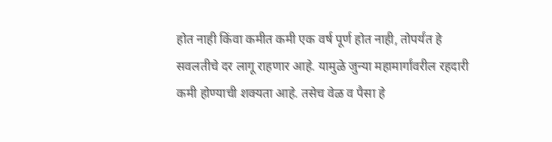होत नाही किंवा कमीत कमी एक वर्ष पूर्ण होत नाही, तोपर्यंत हे सवलतीचे दर लागू राहणार आहे. यामुळे जुन्या महामार्गांवरील रहदारी कमी होण्याची शक्यता आहे. तसेच वेळ व पैसा हे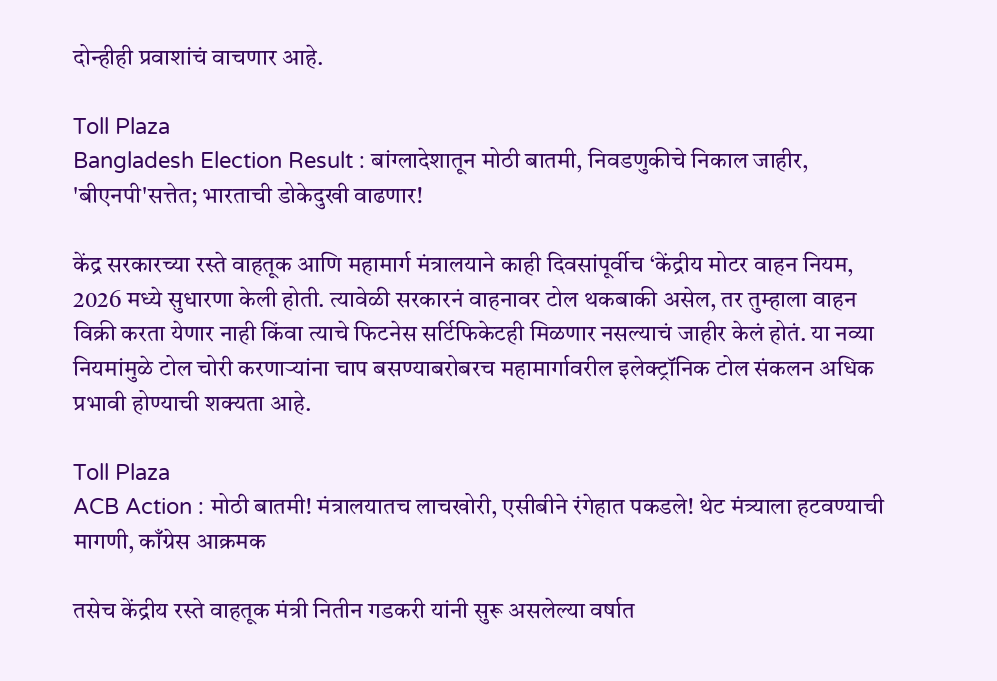दोन्हीही प्रवाशांचं वाचणार आहे.

Toll Plaza
Bangladesh Election Result : बांग्लादेशातून मोठी बातमी, निवडणुकीचे निकाल जाहीर, 'बीएनपी'सत्तेत; भारताची डोकेदुखी वाढणार!

केंद्र सरकारच्या रस्ते वाहतूक आणि महामार्ग मंत्रालयाने काही दिवसांपूर्वीच ‘केंद्रीय मोटर वाहन नियम, 2026 मध्ये सुधारणा केली होती. त्यावेळी सरकारनं वाहनावर टोल थकबाकी असेल, तर तुम्हाला वाहन विक्री करता येणार नाही किंवा त्याचे फिटनेस सर्टिफिकेटही मिळणार नसल्याचं जाहीर केलं होतं. या नव्या नियमांमुळे टोल चोरी करणाऱ्यांना चाप बसण्याबरोबरच महामार्गावरील इलेक्ट्रॉनिक टोल संकलन अधिक प्रभावी होण्याची शक्यता आहे.

Toll Plaza
ACB Action : मोठी बातमी! मंत्रालयातच लाचखोरी, एसीबीने रंगेहात पकडले! थेट मंत्र्याला हटवण्याची मागणी, काँग्रेस आक्रमक

तसेच केंद्रीय रस्ते वाहतूक मंत्री नितीन गडकरी यांनी सुरू असलेल्या वर्षात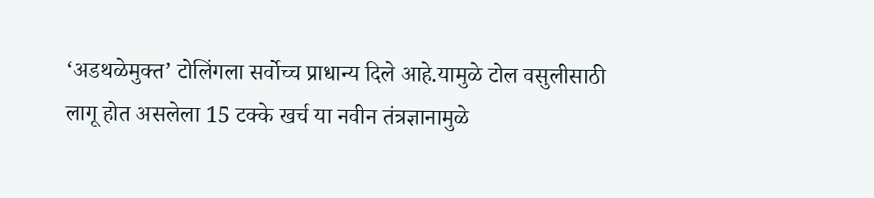‘अडथळेमुक्त’ टोलिंगला सर्वोच्च प्राधान्य दिले आहे.यामुळे टोल वसुलीसाठी लागू होत असलेला 15 टक्के खर्च या नवीन तंत्रज्ञानामुळे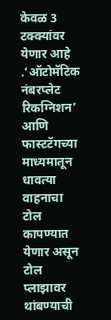केवळ 3 टक्क्यांवर येणार आहे .‘ऑटोमॅटिक नंबरप्लेट रिकग्निशन’ आणि फास्टटॅगच्या माध्यमातून धावत्या वाहनाचा टोल कापण्यात येणार असून टोल प्लाझावर थांबण्याची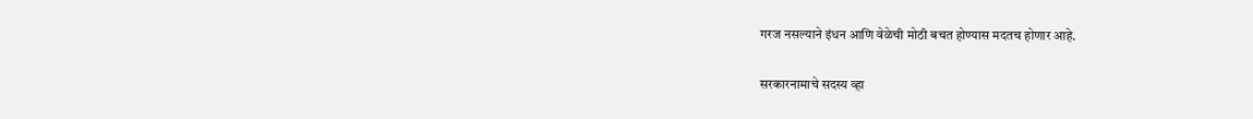गरज नसल्याने इंधन आणि वेळेची मोठी बचत होण्यास मदतच होणार आहे.

सरकारनामाचे सदस्य व्हा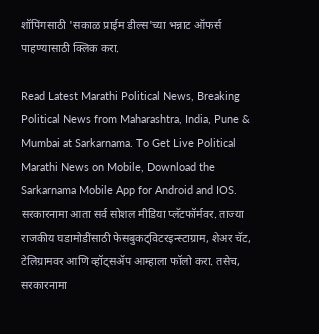शॉपिंगसाठी 'सकाळ प्राईम डील्स'च्या भन्नाट ऑफर्स पाहण्यासाठी क्लिक करा.

Read Latest Marathi Political News, Breaking Political News from Maharashtra, India, Pune & Mumbai at Sarkarnama. To Get Live Political Marathi News on Mobile, Download the Sarkarnama Mobile App for Android and IOS. सरकारनामा आता सर्व सोशल मीडिया प्लॅटफॉर्मवर. ताज्या राजकीय घडामोडींसाठी फेसबुकट्विटरइन्स्टाग्राम, शेअर चॅट, टेलिग्रामवर आणि व्हॉट्सॲप आम्हाला फॉलो करा. तसेच, सरकारनामा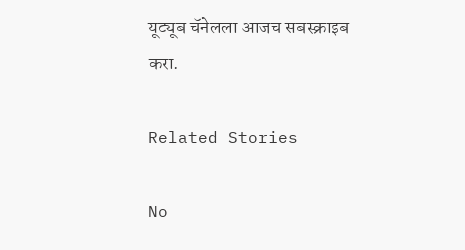यूट्यूब चॅनेलला आजच सबस्क्राइब करा.

Related Stories

No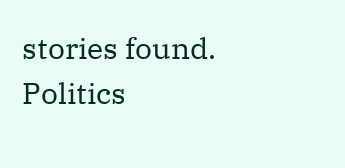stories found.
Politics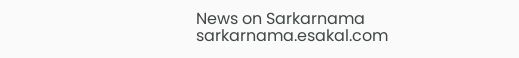News on Sarkarnama
sarkarnama.esakal.com